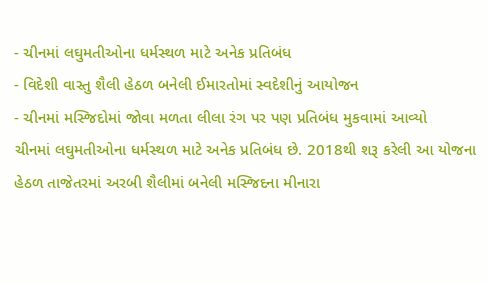- ચીનમાં લઘુમતીઓના ધર્મસ્થળ માટે અનેક પ્રતિબંધ
- વિદેશી વાસ્તુ શૈલી હેઠળ બનેલી ઈમારતોમાં સ્વદેશીનું આયોજન
- ચીનમાં મસ્જિદોમાં જોવા મળતા લીલા રંગ પર પણ પ્રતિબંધ મુકવામાં આવ્યો
ચીનમાં લઘુમતીઓના ધર્મસ્થળ માટે અનેક પ્રતિબંધ છે. 2018થી શરૂ કરેલી આ યોજના હેઠળ તાજેતરમાં અરબી શૈલીમાં બનેલી મસ્જિદના મીનારા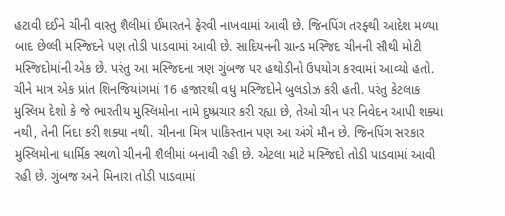હટાવી દઈને ચીની વાસ્તુ શૈલીમાં ઈમારતને ફેરવી નાખવામાં આવી છે. જિનપિંગ તરફ્થી આદેશ મળ્યા બાદ છેલ્લી મસ્જિદને પણ તોડી પાડવામાં આવી છે. સાદિયનની ગ્રાન્ડ મસ્જિદ ચીનની સૌથી મોટી મસ્જિદોમાંની એક છે. પરંતુ આ મસ્જિદના ત્રણ ગુંબજ પર હથોડીનો ઉપયોગ કરવામાં આવ્યો હતો. ચીને માત્ર એક પ્રાંત શિનજિયાંગમાં 16 હજારથી વધુ મસ્જિદોને બુલડોઝ કરી હતી. પરંતુ કેટલાક મુસ્લિમ દેશો કે જે ભારતીય મુસ્લિમોના નામે દુષ્પ્રચાર કરી રહ્યા છે, તેઓ ચીન પર નિવેદન આપી શક્યા નથી, તેની નિંદા કરી શક્યા નથી. ચીનના મિત્ર પાકિસ્તાન પણ આ અંગે મૌન છે. જિનપિંગ સરકાર મુસ્લિમોના ધાર્મિક સ્થળો ચીનની શૈલીમાં બનાવી રહી છે. એટલા માટે મસ્જિદો તોડી પાડવામાં આવી રહી છે. ગુંબજ અને મિનારા તોડી પાડવામાં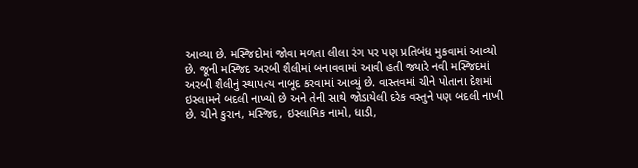આવ્યા છે. મસ્જિદોમાં જોવા મળતા લીલા રંગ પર પણ પ્રતિબંધ મુકવામાં આવ્યો છે. જૂની મસ્જિદ અરબી શૈલીમાં બનાવવામાં આવી હતી જ્યારે નવી મસ્જિદમાં અરબી શૈલીનું સ્થાપત્ય નાબૂદ કરવામાં આવ્યું છે. વાસ્તવમાં ચીને પોતાના દેશમાં ઇસ્લામને બદલી નાખ્યો છે અને તેની સાથે જોડાયેલી દરેક વસ્તુને પણ બદલી નાખી છે. ચીને કુરાન, મસ્જિદ, ઇસ્લામિક નામો, ધાડી,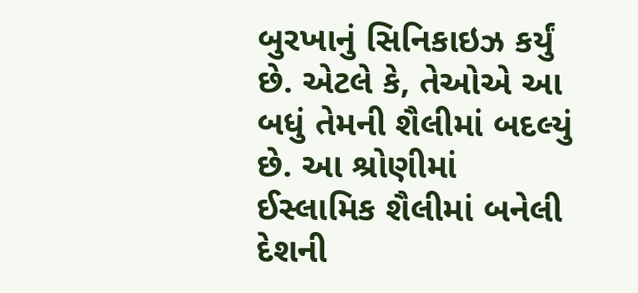બુરખાનું સિનિકાઇઝ કર્યું છે. એટલે કે, તેઓએ આ બધું તેમની શૈલીમાં બદલ્યું છે. આ શ્રોણીમાં ઈસ્લામિક શૈલીમાં બનેલી દેશની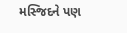મસ્જિદને પણ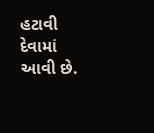હટાવી દેવામાં આવી છે.